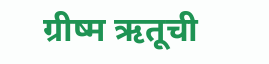ग्रीष्म ऋतूची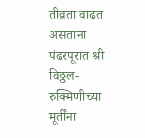तीव्रता वाढत असताना पंढरपूरात श्री विठ्ठल-रुक्मिणीच्या मूर्तींना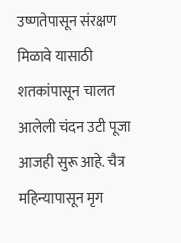उष्णतेपासून संरक्षण मिळावे यासाठी शतकांपासून चालत आलेली चंदन उटी पूजा आजही सुरू आहे. चैत्र महिन्यापासून मृग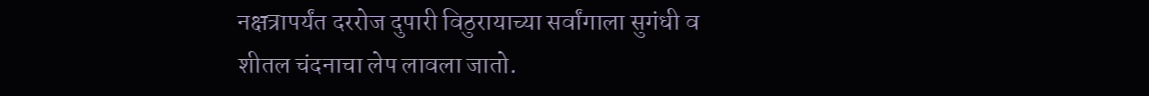नक्षत्रापर्यंत दररोज दुपारी विठुरायाच्या सर्वांगाला सुगंधी व शीतल चंदनाचा लेप लावला जातो.